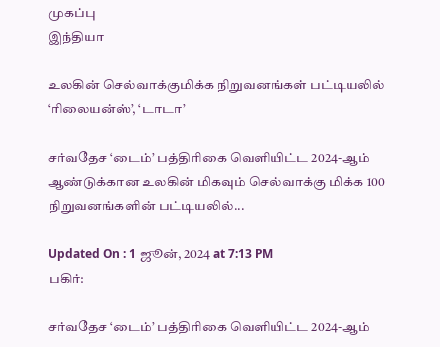முகப்பு
இந்தியா

உலகின் செல்வாக்குமிக்க நிறுவனங்கள் பட்டியலில் ‘ரிலையன்ஸ்’, ‘டாடா’

சர்வதேச ‘டைம்’ பத்திரிகை வெளியிட்ட 2024-ஆம் ஆண்டுக்கான உலகின் மிகவும் செல்வாக்கு மிக்க 100 நிறுவனங்களின் பட்டியலில்...

Updated On : 1 ஜூன், 2024 at 7:13 PM
பகிர்:

சர்வதேச ‘டைம்’ பத்திரிகை வெளியிட்ட 2024-ஆம்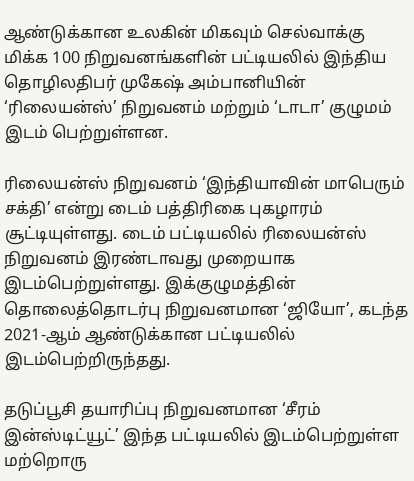ஆண்டுக்கான உலகின் மிகவும் செல்வாக்கு மிக்க 100 நிறுவனங்களின் பட்டியலில் இந்திய தொழிலதிபர் முகேஷ் அம்பானியின் ‘ரிலையன்ஸ்’ நிறுவனம் மற்றும் ‘டாடா’ குழுமம் இடம் பெற்றுள்ளன.

ரிலையன்ஸ் நிறுவனம் ‘இந்தியாவின் மாபெரும் சக்தி’ என்று டைம் பத்திரிகை புகழாரம் சூட்டியுள்ளது. டைம் பட்டியலில் ரிலையன்ஸ் நிறுவனம் இரண்டாவது முறையாக இடம்பெற்றுள்ளது. இக்குழுமத்தின் தொலைத்தொடர்பு நிறுவனமான ‘ஜியோ’, கடந்த 2021-ஆம் ஆண்டுக்கான பட்டியலில் இடம்பெற்றிருந்தது.

தடுப்பூசி தயாரிப்பு நிறுவனமான ‘சீரம் இன்ஸ்டிட்யூட்’ இந்த பட்டியலில் இடம்பெற்றுள்ள மற்றொரு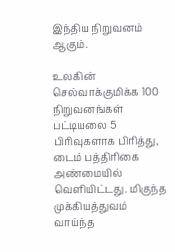இந்திய நிறுவனம் ஆகும்.

உலகின் செல்வாக்குமிக்க 100 நிறுவனங்கள் பட்டியலை 5 பிரிவுகளாக பிரித்து, டைம் பத்திரிகை அண்மையில் வெளியிட்டது. மிகுந்த முக்கியத்துவம் வாய்ந்த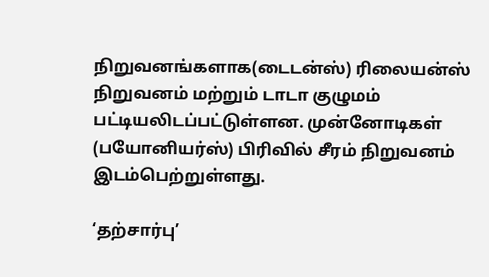நிறுவனங்களாக(டைடன்ஸ்) ரிலையன்ஸ் நிறுவனம் மற்றும் டாடா குழுமம் பட்டியலிடப்பட்டுள்ளன. முன்னோடிகள் (பயோனியர்ஸ்) பிரிவில் சீரம் நிறுவனம் இடம்பெற்றுள்ளது.

‘தற்சார்பு’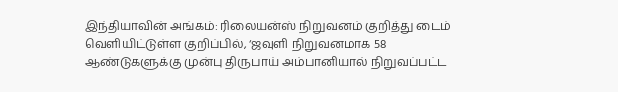இந்தியாவின் அங்கம்: ரிலையன்ஸ் நிறுவனம் குறித்து டைம் வெளியிட்டுள்ள குறிப்பில், ‘ஜவுளி நிறுவனமாக 58 ஆண்டுகளுக்கு முன்பு திருபாய் அம்பானியால் நிறுவப்பட்ட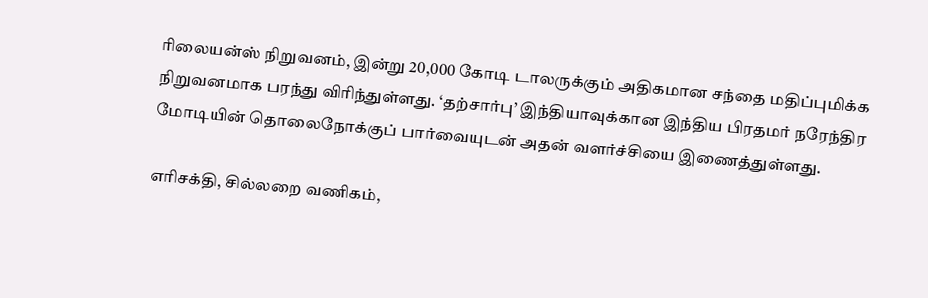ரிலையன்ஸ் நிறுவனம், இன்று 20,000 கோடி டாலருக்கும் அதிகமான சந்தை மதிப்புமிக்க நிறுவனமாக பரந்து விரிந்துள்ளது. ‘தற்சார்பு’ இந்தியாவுக்கான இந்திய பிரதமர் நரேந்திர மோடியின் தொலைநோக்குப் பார்வையுடன் அதன் வளர்ச்சியை இணைத்துள்ளது.

எரிசக்தி, சில்லறை வணிகம்,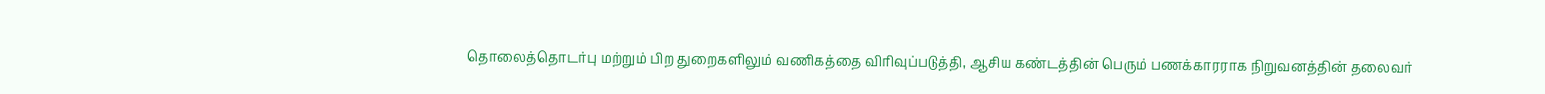தொலைத்தொடர்பு மற்றும் பிற துறைகளிலும் வணிகத்தை விரிவுப்படுத்தி, ஆசிய கண்டத்தின் பெரும் பணக்காரராக நிறுவனத்தின் தலைவர்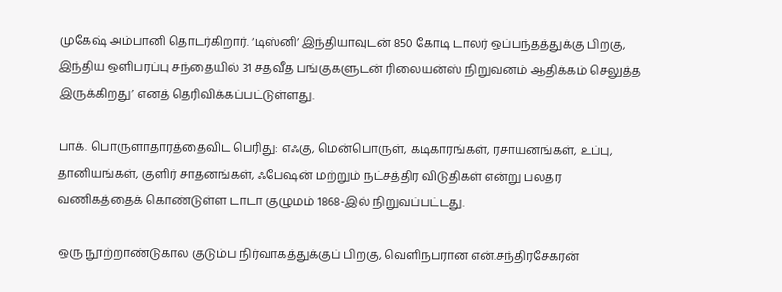முகேஷ் அம்பானி தொடர்கிறார். ‘டிஸ்னி’ இந்தியாவுடன் 850 கோடி டாலர் ஒப்பந்தத்துக்கு பிறகு, இந்திய ஒளிபரப்பு சந்தையில் 31 சதவீத பங்குகளுடன் ரிலையன்ஸ் நிறுவனம் ஆதிக்கம் செலுத்த இருக்கிறது’ எனத் தெரிவிக்கப்பட்டுள்ளது.

பாக். பொருளாதாரத்தைவிட பெரிது: எஃகு, மென்பொருள், கடிகாரங்கள், ரசாயனங்கள், உப்பு, தானியங்கள், குளிர் சாதனங்கள், ஃபேஷன் மற்றும் நட்சத்திர விடுதிகள் என்று பலதர வணிகத்தைக் கொண்டுள்ள டாடா குழுமம் 1868-இல் நிறுவப்பட்டது.

ஒரு நூற்றாண்டுகால குடும்ப நிர்வாகத்துக்குப் பிறகு, வெளிநபரான என்.சந்திரசேகரன்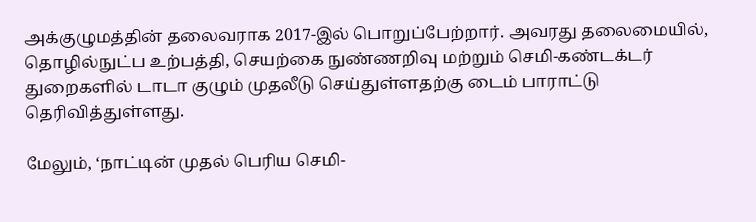அக்குழுமத்தின் தலைவராக 2017-இல் பொறுப்பேற்றார். அவரது தலைமையில், தொழில்நுட்ப உற்பத்தி, செயற்கை நுண்ணறிவு மற்றும் செமி-கண்டக்டர் துறைகளில் டாடா குழும் முதலீடு செய்துள்ளதற்கு டைம் பாராட்டு தெரிவித்துள்ளது.

மேலும், ‘நாட்டின் முதல் பெரிய செமி-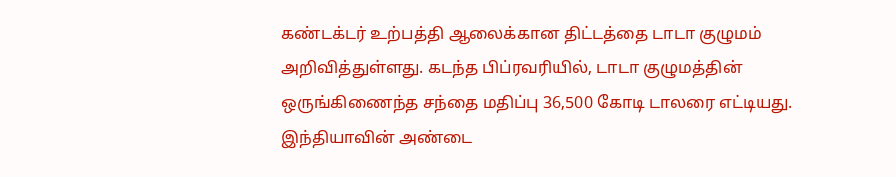கண்டக்டர் உற்பத்தி ஆலைக்கான திட்டத்தை டாடா குழுமம் அறிவித்துள்ளது. கடந்த பிப்ரவரியில், டாடா குழுமத்தின் ஒருங்கிணைந்த சந்தை மதிப்பு 36,500 கோடி டாலரை எட்டியது. இந்தியாவின் அண்டை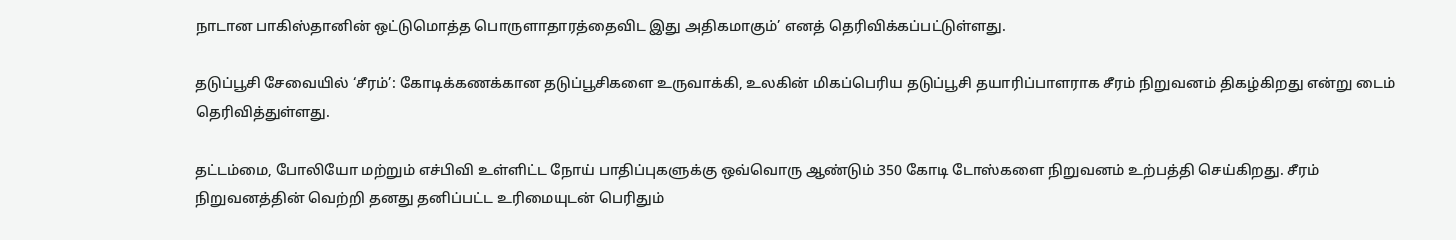நாடான பாகிஸ்தானின் ஒட்டுமொத்த பொருளாதாரத்தைவிட இது அதிகமாகும்’ எனத் தெரிவிக்கப்பட்டுள்ளது.

தடுப்பூசி சேவையில் ‘சீரம்’: கோடிக்கணக்கான தடுப்பூசிகளை உருவாக்கி, உலகின் மிகப்பெரிய தடுப்பூசி தயாரிப்பாளராக சீரம் நிறுவனம் திகழ்கிறது என்று டைம் தெரிவித்துள்ளது.

தட்டம்மை, போலியோ மற்றும் எச்பிவி உள்ளிட்ட நோய் பாதிப்புகளுக்கு ஒவ்வொரு ஆண்டும் 350 கோடி டோஸ்களை நிறுவனம் உற்பத்தி செய்கிறது. சீரம் நிறுவனத்தின் வெற்றி தனது தனிப்பட்ட உரிமையுடன் பெரிதும்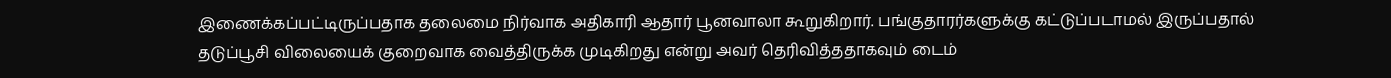இணைக்கப்பட்டிருப்பதாக தலைமை நிர்வாக அதிகாரி ஆதார் பூனவாலா கூறுகிறார். பங்குதாரர்களுக்கு கட்டுப்படாமல் இருப்பதால் தடுப்பூசி விலையைக் குறைவாக வைத்திருக்க முடிகிறது என்று அவர் தெரிவித்ததாகவும் டைம்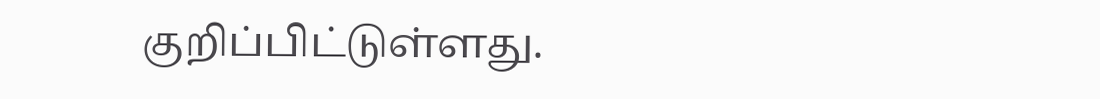குறிப்பிட்டுள்ளது.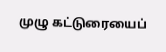முழு கட்டுரையைப்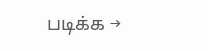படிக்க →